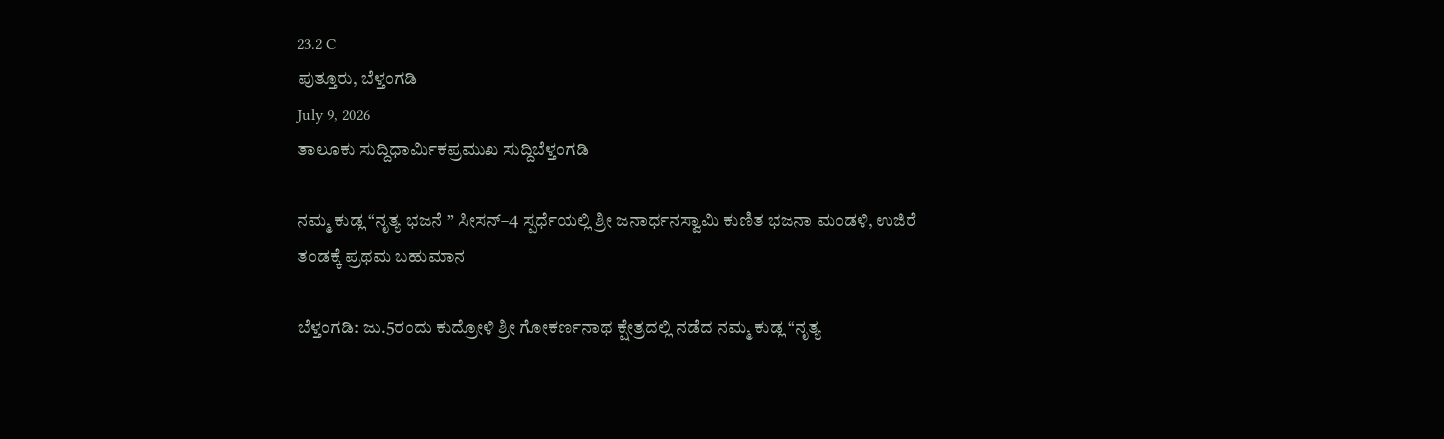23.2 C
ಪುತ್ತೂರು, ಬೆಳ್ತಂಗಡಿ
July 9, 2026
ತಾಲೂಕು ಸುದ್ದಿಧಾರ್ಮಿಕಪ್ರಮುಖ ಸುದ್ದಿಬೆಳ್ತಂಗಡಿ

ನಮ್ಮ ಕುಡ್ಲ “ನೃತ್ಯ ಭಜನೆ ” ಸೀಸನ್–4 ಸ್ಪರ್ಧೆಯಲ್ಲಿ ಶ್ರೀ ಜನಾರ್ಧನಸ್ವಾಮಿ ಕುಣಿತ ಭಜನಾ ಮಂಡಳಿ, ಉಜಿರೆ ತಂಡಕ್ಕೆ ಪ್ರಥಮ ಬಹುಮಾನ

ಬೆಳ್ತಂಗಡಿ: ಜು.5ರಂದು ಕುದ್ರೋಳಿ ಶ್ರೀ ಗೋಕರ್ಣನಾಥ ಕ್ಷೇತ್ರದಲ್ಲಿ ನಡೆದ ನಮ್ಮ ಕುಡ್ಲ “ನೃತ್ಯ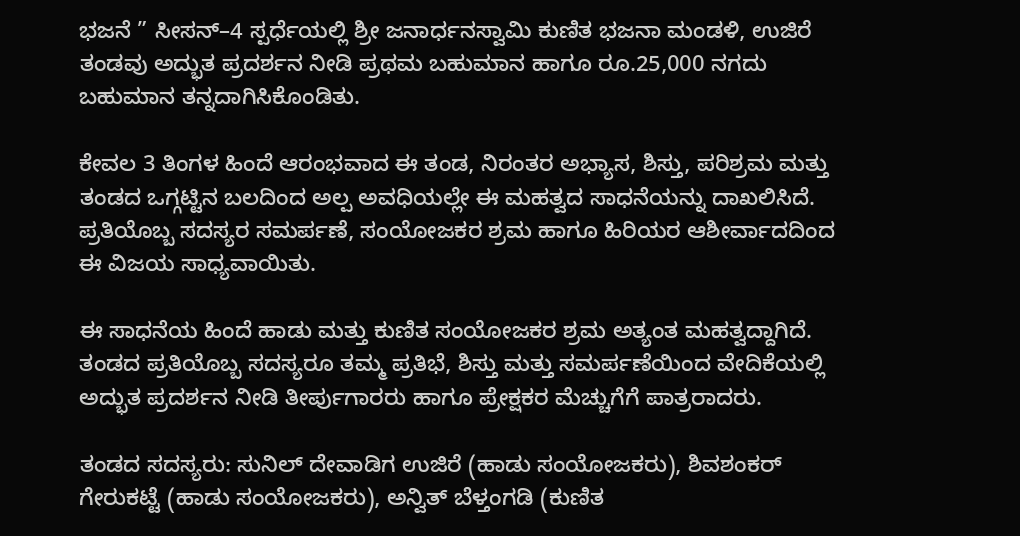ಭಜನೆ ” ಸೀಸನ್–4 ಸ್ಪರ್ಧೆಯಲ್ಲಿ ಶ್ರೀ ಜನಾರ್ಧನಸ್ವಾಮಿ ಕುಣಿತ ಭಜನಾ ಮಂಡಳಿ, ಉಜಿರೆ ತಂಡವು ಅದ್ಭುತ ಪ್ರದರ್ಶನ ನೀಡಿ ಪ್ರಥಮ ಬಹುಮಾನ ಹಾಗೂ ರೂ.25,000 ನಗದು ಬಹುಮಾನ ತನ್ನದಾಗಿಸಿಕೊಂಡಿತು.

ಕೇವಲ 3 ತಿಂಗಳ ಹಿಂದೆ ಆರಂಭವಾದ ಈ ತಂಡ, ನಿರಂತರ ಅಭ್ಯಾಸ, ಶಿಸ್ತು, ಪರಿಶ್ರಮ ಮತ್ತು ತಂಡದ ಒಗ್ಗಟ್ಟಿನ ಬಲದಿಂದ ಅಲ್ಪ ಅವಧಿಯಲ್ಲೇ ಈ ಮಹತ್ವದ ಸಾಧನೆಯನ್ನು ದಾಖಲಿಸಿದೆ. ಪ್ರತಿಯೊಬ್ಬ ಸದಸ್ಯರ ಸಮರ್ಪಣೆ, ಸಂಯೋಜಕರ ಶ್ರಮ ಹಾಗೂ ಹಿರಿಯರ ಆಶೀರ್ವಾದದಿಂದ ಈ ವಿಜಯ ಸಾಧ್ಯವಾಯಿತು.

ಈ ಸಾಧನೆಯ ಹಿಂದೆ ಹಾಡು ಮತ್ತು ಕುಣಿತ ಸಂಯೋಜಕರ ಶ್ರಮ ಅತ್ಯಂತ ಮಹತ್ವದ್ದಾಗಿದೆ. ತಂಡದ ಪ್ರತಿಯೊಬ್ಬ ಸದಸ್ಯರೂ ತಮ್ಮ ಪ್ರತಿಭೆ, ಶಿಸ್ತು ಮತ್ತು ಸಮರ್ಪಣೆಯಿಂದ ವೇದಿಕೆಯಲ್ಲಿ ಅದ್ಭುತ ಪ್ರದರ್ಶನ ನೀಡಿ ತೀರ್ಪುಗಾರರು ಹಾಗೂ ಪ್ರೇಕ್ಷಕರ ಮೆಚ್ಚುಗೆಗೆ ಪಾತ್ರರಾದರು.

ತಂಡದ ಸದಸ್ಯರು: ಸುನಿಲ್ ದೇವಾಡಿಗ ಉಜಿರೆ (ಹಾಡು ಸಂಯೋಜಕರು), ಶಿವಶಂಕರ್ ಗೇರುಕಟ್ಟೆ (ಹಾಡು ಸಂಯೋಜಕರು), ಅನ್ವಿತ್ ಬೆಳ್ತಂಗಡಿ (ಕುಣಿತ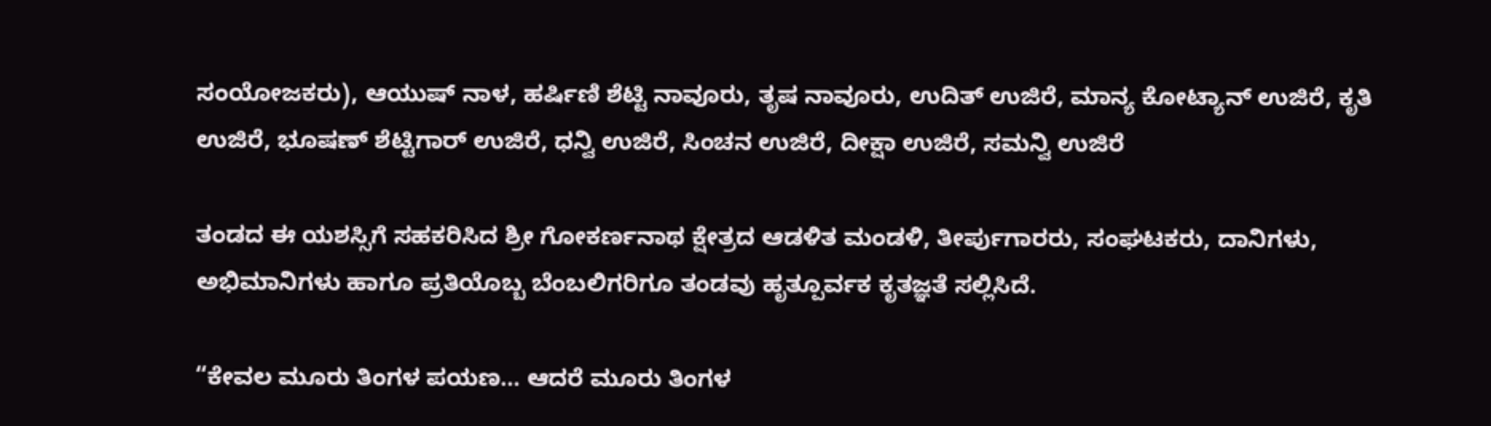ಸಂಯೋಜಕರು), ಆಯುಷ್ ನಾಳ, ಹರ್ಷಿಣಿ ಶೆಟ್ಟಿ ನಾವೂರು, ತೃಷ ನಾವೂರು, ಉದಿತ್ ಉಜಿರೆ, ಮಾನ್ಯ ಕೋಟ್ಯಾನ್ ಉಜಿರೆ, ಕೃತಿ ಉಜಿರೆ, ಭೂಷಣ್ ಶೆಟ್ಟಿಗಾರ್ ಉಜಿರೆ, ಧನ್ವಿ ಉಜಿರೆ, ಸಿಂಚನ ಉಜಿರೆ, ದೀಕ್ಷಾ ಉಜಿರೆ, ಸಮನ್ವಿ ಉಜಿರೆ

ತಂಡದ ಈ ಯಶಸ್ಸಿಗೆ ಸಹಕರಿಸಿದ ಶ್ರೀ ಗೋಕರ್ಣನಾಥ ಕ್ಷೇತ್ರದ ಆಡಳಿತ ಮಂಡಳಿ, ತೀರ್ಪುಗಾರರು, ಸಂಘಟಕರು, ದಾನಿಗಳು, ಅಭಿಮಾನಿಗಳು ಹಾಗೂ ಪ್ರತಿಯೊಬ್ಬ ಬೆಂಬಲಿಗರಿಗೂ ತಂಡವು ಹೃತ್ಪೂರ್ವಕ ಕೃತಜ್ಞತೆ ಸಲ್ಲಿಸಿದೆ.

“ಕೇವಲ ಮೂರು ತಿಂಗಳ ಪಯಣ… ಆದರೆ ಮೂರು ತಿಂಗಳ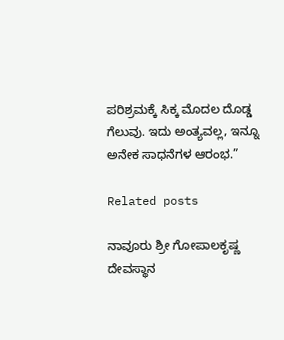ಪರಿಶ್ರಮಕ್ಕೆ ಸಿಕ್ಕ ಮೊದಲ ದೊಡ್ಡ ಗೆಲುವು. ಇದು ಅಂತ್ಯವಲ್ಲ, ಇನ್ನೂ ಅನೇಕ ಸಾಧನೆಗಳ ಆರಂಭ.”

Related posts

ನಾವೂರು ಶ್ರೀ ಗೋಪಾಲಕೃಷ್ಣ ದೇವಸ್ಥಾನ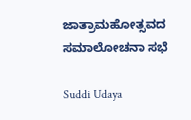ಜಾತ್ರಾಮಹೋತ್ಸವದ ಸಮಾಲೋಚನಾ ಸಭೆ

Suddi Udaya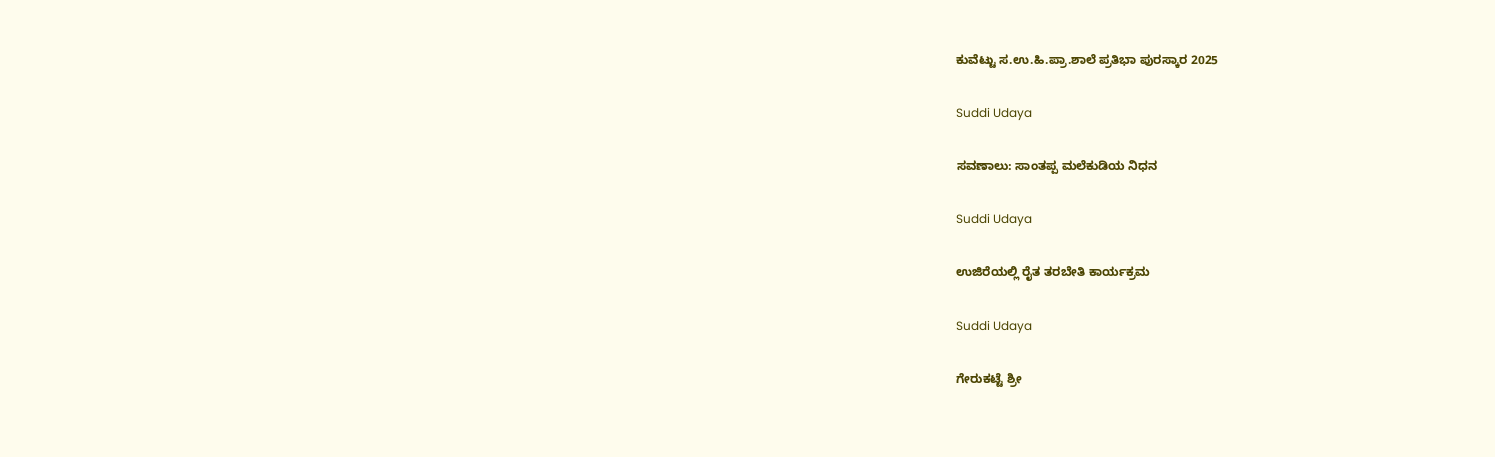ಕುವೆಟ್ಟು ಸ.ಉ.ಹಿ.ಪ್ರಾ.ಶಾಲೆ ಪ್ರತಿಭಾ ಪುರಸ್ಕಾರ 2025

Suddi Udaya

ಸವಣಾಲು: ಸಾಂತಪ್ಪ ಮಲೆಕುಡಿಯ ನಿಧನ

Suddi Udaya

ಉಜಿರೆಯಲ್ಲಿ ರೈತ ತರಬೇತಿ ಕಾರ್ಯಕ್ರಮ

Suddi Udaya

ಗೇರುಕಟ್ಟೆ ಶ್ರೀ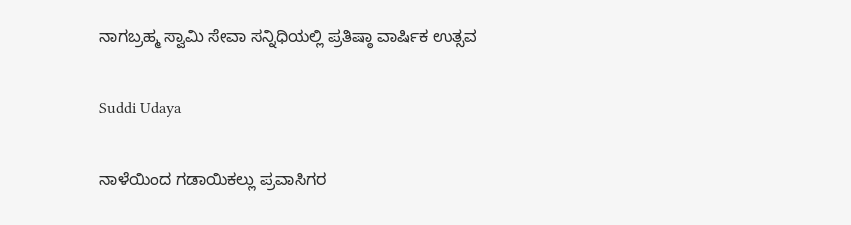ನಾಗಬ್ರಹ್ಮ ಸ್ವಾಮಿ ಸೇವಾ ಸನ್ನಿಧಿಯಲ್ಲಿ ಪ್ರತಿಷ್ಠಾ ವಾರ್ಷಿಕ ಉತ್ಸವ

Suddi Udaya

ನಾಳೆಯಿಂದ ಗಡಾಯಿಕಲ್ಲು ಪ್ರವಾಸಿಗರ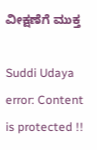ವೀಕ್ಷಣೆಗೆ ಮುಕ್ತ

Suddi Udaya
error: Content is protected !!